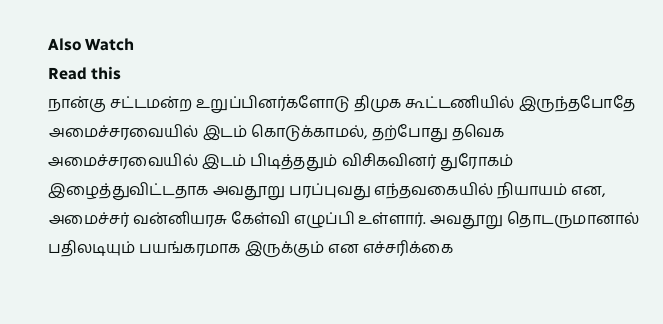Also Watch
Read this
நான்கு சட்டமன்ற உறுப்பினர்களோடு திமுக கூட்டணியில் இருந்தபோதே அமைச்சரவையில் இடம் கொடுக்காமல், தற்போது தவெக அமைச்சரவையில் இடம் பிடித்ததும் விசிகவினர் துரோகம் இழைத்துவிட்டதாக அவதூறு பரப்புவது எந்தவகையில் நியாயம் என, அமைச்சர் வன்னியரசு கேள்வி எழுப்பி உள்ளார். அவதூறு தொடருமானால் பதிலடியும் பயங்கரமாக இருக்கும் என எச்சரிக்கை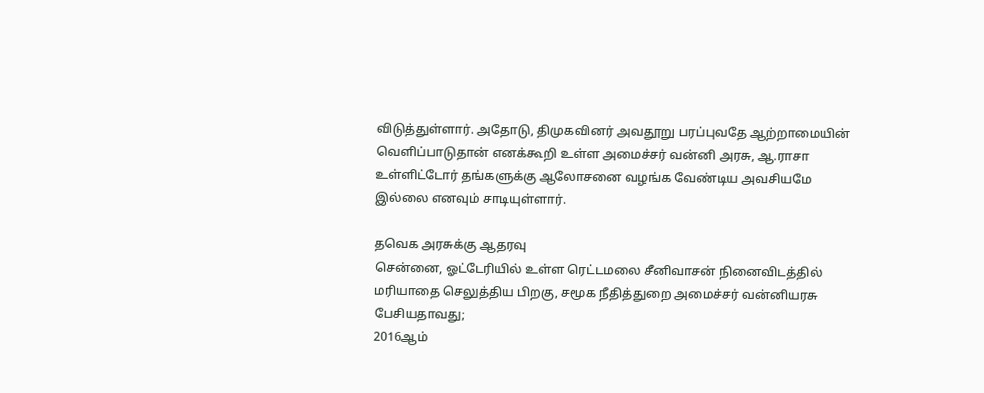விடுத்துள்ளார். அதோடு, திமுகவினர் அவதூறு பரப்புவதே ஆற்றாமையின் வெளிப்பாடுதான் எனக்கூறி உள்ள அமைச்சர் வன்னி அரசு, ஆ.ராசா உள்ளிட்டோர் தங்களுக்கு ஆலோசனை வழங்க வேண்டிய அவசியமே இல்லை எனவும் சாடியுள்ளார்.

தவெக அரசுக்கு ஆதரவு
சென்னை, ஓட்டேரியில் உள்ள ரெட்டமலை சீனிவாசன் நினைவிடத்தில் மரியாதை செலுத்திய பிறகு, சமூக நீதித்துறை அமைச்சர் வன்னியரசு பேசியதாவது;
2016ஆம்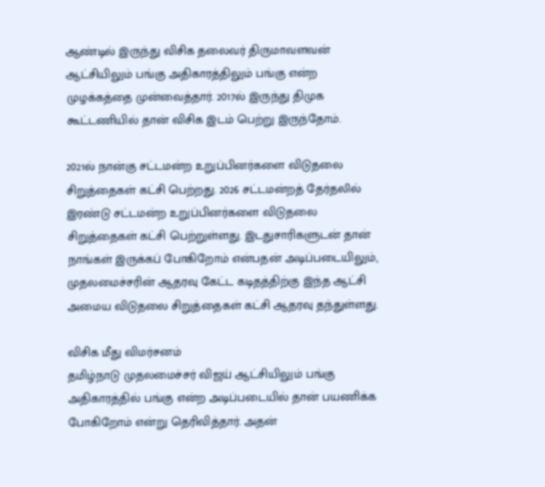ஆண்டில் இருந்து விசிக தலைவர் திருமாவளவன் ஆட்சியிலும் பங்கு அதிகாரத்திலும் பங்கு என்ற முழக்கத்தை முன்வைத்தார். 2017ல் இருந்து திமுக கூட்டணியில் தான் விசிக இடம் பெற்று இருந்தோம்.

2021ல் நான்கு சட்டமன்ற உறுப்பினர்களை விடுதலை சிறுத்தைகள் கட்சி பெற்றது. 2026 சட்டமன்றத் தேர்தலில் இரண்டு சட்டமன்ற உறுப்பினர்களை விடுதலை சிறுத்தைகள் கட்சி பெற்றுள்ளது. இடதுசாரிகளுடன் தான் நாங்கள் இருக்கப் போகிறோம் என்பதன் அடிப்படையிலும், முதலமைச்சரின் ஆதரவு கேட்ட கடிதத்திற்கு இந்த ஆட்சி அமைய விடுதலை சிறுத்தைகள் கட்சி ஆதரவு தந்துள்ளது.

விசிக மீது விமர்சனம்
தமிழ்நாடு முதலமைச்சர் விஜய் ஆட்சியிலும் பங்கு அதிகாரத்தில் பங்கு என்ற அடிப்படையில் தான் பயணிக்க போகிறோம் என்று தெரிவித்தார். அதன்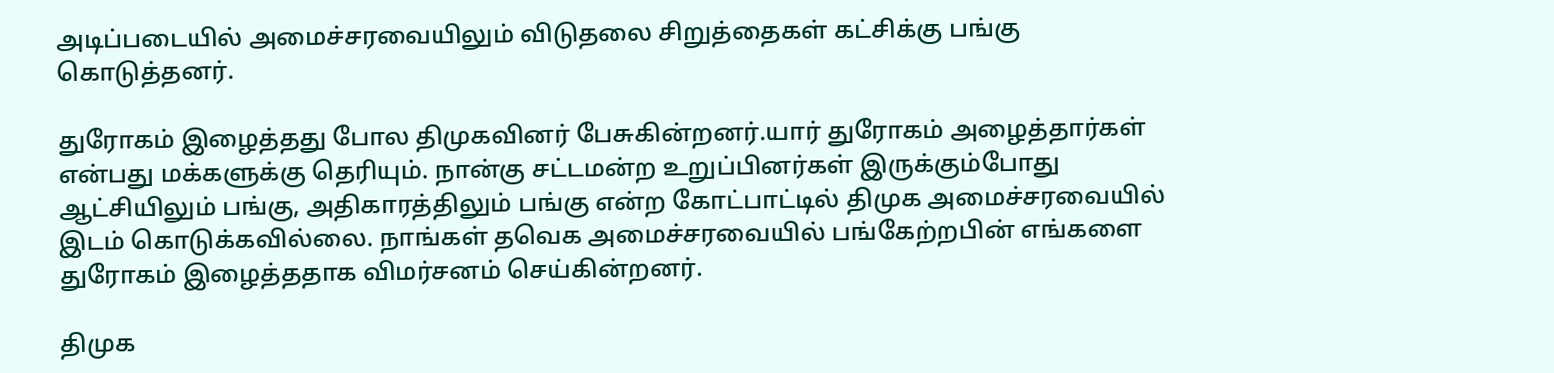அடிப்படையில் அமைச்சரவையிலும் விடுதலை சிறுத்தைகள் கட்சிக்கு பங்கு கொடுத்தனர்.

துரோகம் இழைத்தது போல திமுகவினர் பேசுகின்றனர்.யார் துரோகம் அழைத்தார்கள் என்பது மக்களுக்கு தெரியும். நான்கு சட்டமன்ற உறுப்பினர்கள் இருக்கும்போது ஆட்சியிலும் பங்கு, அதிகாரத்திலும் பங்கு என்ற கோட்பாட்டில் திமுக அமைச்சரவையில் இடம் கொடுக்கவில்லை. நாங்கள் தவெக அமைச்சரவையில் பங்கேற்றபின் எங்களை துரோகம் இழைத்ததாக விமர்சனம் செய்கின்றனர்.

திமுக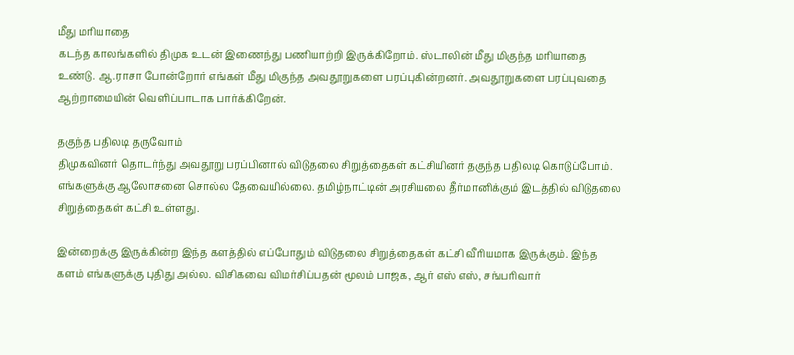மீது மரியாதை
கடந்த காலங்களில் திமுக உடன் இணைந்து பணியாற்றி இருக்கிறோம். ஸ்டாலின் மீது மிகுந்த மரியாதை உண்டு. ஆ.ராசா போன்றோர் எங்கள் மீது மிகுந்த அவதூறுகளை பரப்புகின்றனர். அவதூறுகளை பரப்புவதை ஆற்றாமையின் வெளிப்பாடாக பார்க்கிறேன்.

தகுந்த பதிலடி தருவோம்
திமுகவினர் தொடர்ந்து அவதூறு பரப்பினால் விடுதலை சிறுத்தைகள் கட்சியினர் தகுந்த பதிலடி கொடுப்போம். எங்களுக்கு ஆலோசனை சொல்ல தேவையில்லை. தமிழ்நாட்டின் அரசியலை தீர்மானிக்கும் இடத்தில் விடுதலை சிறுத்தைகள் கட்சி உள்ளது.

இன்றைக்கு இருக்கின்ற இந்த களத்தில் எப்போதும் விடுதலை சிறுத்தைகள் கட்சி வீரியமாக இருக்கும். இந்த களம் எங்களுக்கு புதிது அல்ல. விசிகவை விமர்சிப்பதன் மூலம் பாஜக, ஆர் எஸ் எஸ், சங்பரிவார்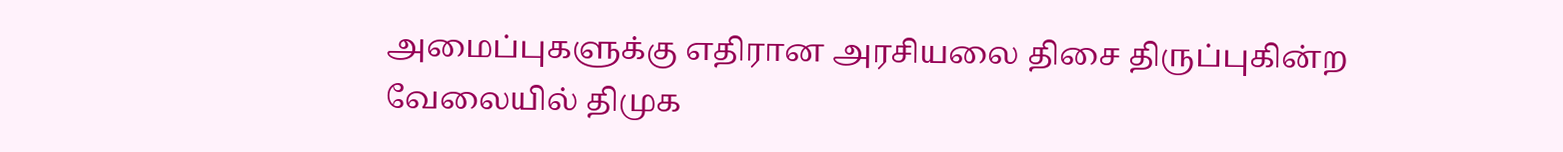அமைப்புகளுக்கு எதிரான அரசியலை திசை திருப்புகின்ற வேலையில் திமுக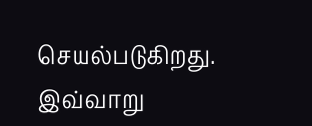செயல்படுகிறது.
இவ்வாறு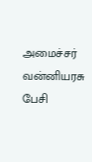அமைச்சர் வன்னியரசு பேசி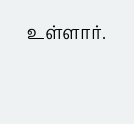உள்ளார்.